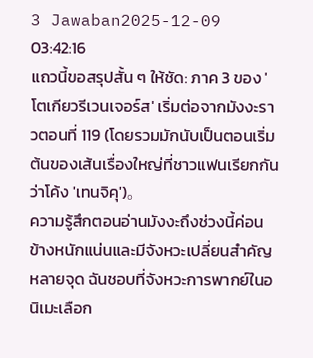3 Jawaban2025-12-09 03:42:16
แถวนี้ขอสรุปสั้น ๆ ให้ชัด: ภาค 3 ของ 'โตเกียวรีเวนเจอร์ส' เริ่มต่อจากมังงะราวตอนที่ 119 (โดยรวมมักนับเป็นตอนเริ่มต้นของเส้นเรื่องใหญ่ที่ชาวแฟนเรียกกันว่าโค้ง 'เทนจิคุ')。
ความรู้สึกตอนอ่านมังงะถึงช่วงนี้ค่อนข้างหนักแน่นและมีจังหวะเปลี่ยนสำคัญหลายจุด ฉันชอบที่จังหวะการพากย์ในอนิเมะเลือก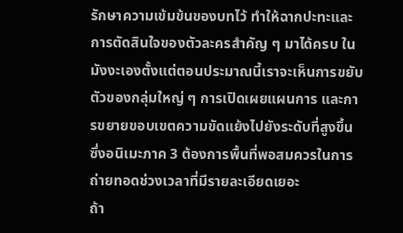รักษาความเข้มข้นของบทไว้ ทำให้ฉากปะทะและการตัดสินใจของตัวละครสำคัญ ๆ มาได้ครบ ในมังงะเองตั้งแต่ตอนประมาณนี้เราจะเห็นการขยับตัวของกลุ่มใหญ่ ๆ การเปิดเผยแผนการ และการขยายขอบเขตความขัดแย้งไปยังระดับที่สูงขึ้น ซึ่งอนิเมะภาค 3 ต้องการพื้นที่พอสมควรในการถ่ายทอดช่วงเวลาที่มีรายละเอียดเยอะ
ถ้า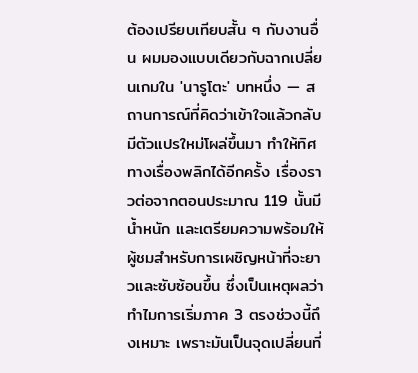ต้องเปรียบเทียบสั้น ๆ กับงานอื่น ผมมองแบบเดียวกับฉากเปลี่ยนเกมใน 'นารูโตะ' บทหนึ่ง — สถานการณ์ที่คิดว่าเข้าใจแล้วกลับมีตัวแปรใหม่โผล่ขึ้นมา ทำให้ทิศทางเรื่องพลิกได้อีกครั้ง เรื่องราวต่อจากตอนประมาณ 119 นั้นมีน้ำหนัก และเตรียมความพร้อมให้ผู้ชมสำหรับการเผชิญหน้าที่จะยาวและซับซ้อนขึ้น ซึ่งเป็นเหตุผลว่าทำไมการเริ่มภาค 3 ตรงช่วงนี้ถึงเหมาะ เพราะมันเป็นจุดเปลี่ยนที่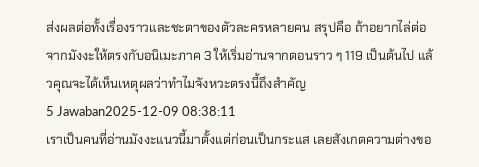ส่งผลต่อทั้งเรื่องราวและชะตาของตัวละครหลายคน สรุปคือ ถ้าอยากไล่ต่อจากมังงะให้ตรงกับอนิเมะภาค 3 ให้เริ่มอ่านจากตอนราว ๆ 119 เป็นต้นไป แล้วคุณจะได้เห็นเหตุผลว่าทำไมจังหวะตรงนี้ถึงสำคัญ
5 Jawaban2025-12-09 08:38:11
เราเป็นคนที่อ่านมังงะแนวนี้มาตั้งแต่ก่อนเป็นกระแส เลยสังเกตความต่างขอ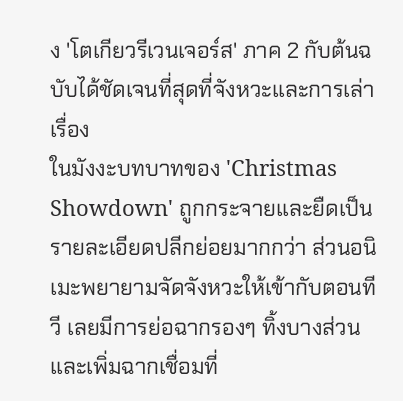ง 'โตเกียวรีเวนเจอร์ส' ภาค 2 กับต้นฉบับได้ชัดเจนที่สุดที่จังหวะและการเล่าเรื่อง
ในมังงะบทบาทของ 'Christmas Showdown' ถูกกระจายและยืดเป็นรายละเอียดปลีกย่อยมากกว่า ส่วนอนิเมะพยายามจัดจังหวะให้เข้ากับตอนทีวี เลยมีการย่อฉากรองๆ ทิ้งบางส่วนและเพิ่มฉากเชื่อมที่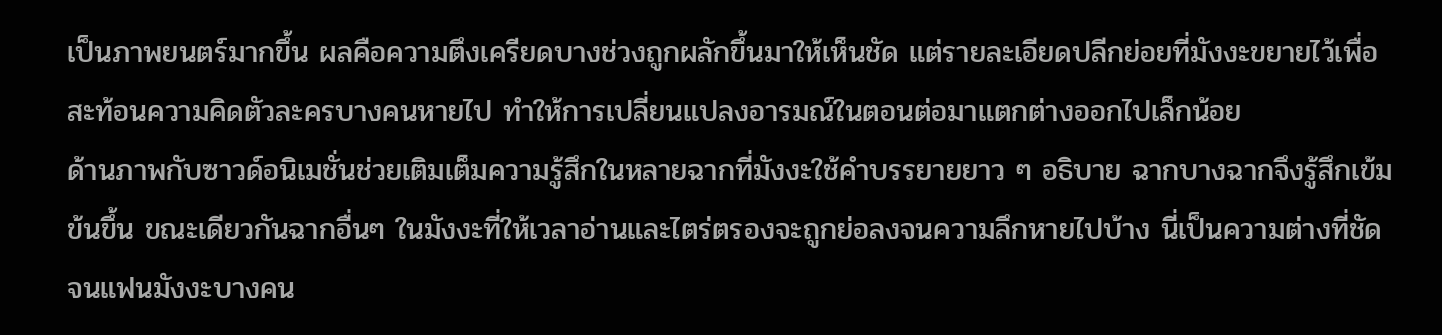เป็นภาพยนตร์มากขึ้น ผลคือความตึงเครียดบางช่วงถูกผลักขึ้นมาให้เห็นชัด แต่รายละเอียดปลีกย่อยที่มังงะขยายไว้เพื่อสะท้อนความคิดตัวละครบางคนหายไป ทำให้การเปลี่ยนแปลงอารมณ์ในตอนต่อมาแตกต่างออกไปเล็กน้อย
ด้านภาพกับซาวด์อนิเมชั่นช่วยเติมเต็มความรู้สึกในหลายฉากที่มังงะใช้คำบรรยายยาว ๆ อธิบาย ฉากบางฉากจึงรู้สึกเข้มข้นขึ้น ขณะเดียวกันฉากอื่นๆ ในมังงะที่ให้เวลาอ่านและไตร่ตรองจะถูกย่อลงจนความลึกหายไปบ้าง นี่เป็นความต่างที่ชัดจนแฟนมังงะบางคน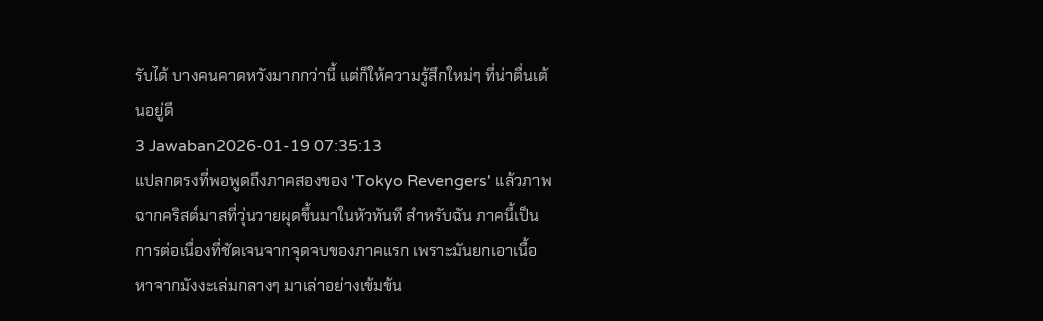รับได้ บางคนคาดหวังมากกว่านี้ แต่ก็ให้ความรู้สึกใหม่ๆ ที่น่าตื่นเต้นอยู่ดี
3 Jawaban2026-01-19 07:35:13
แปลกตรงที่พอพูดถึงภาคสองของ 'Tokyo Revengers' แล้วภาพฉากคริสต์มาสที่วุ่นวายผุดขึ้นมาในหัวทันที สำหรับฉัน ภาคนี้เป็นการต่อเนื่องที่ชัดเจนจากจุดจบของภาคแรก เพราะมันยกเอาเนื้อหาจากมังงะเล่มกลางๆ มาเล่าอย่างเข้มข้น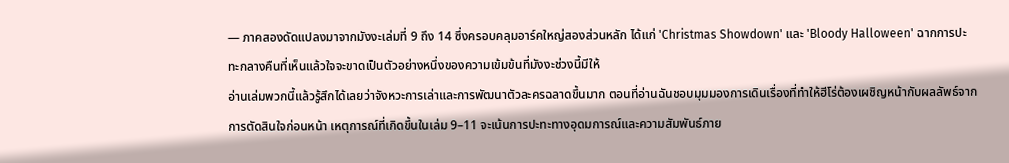— ภาคสองดัดแปลงมาจากมังงะเล่มที่ 9 ถึง 14 ซึ่งครอบคลุมอาร์คใหญ่สองส่วนหลัก ได้แก่ 'Christmas Showdown' และ 'Bloody Halloween' ฉากการปะทะกลางคืนที่เห็นแล้วใจจะขาดเป็นตัวอย่างหนึ่งของความเข้มข้นที่มังงะช่วงนี้มีให้
อ่านเล่มพวกนี้แล้วรู้สึกได้เลยว่าจังหวะการเล่าและการพัฒนาตัวละครฉลาดขึ้นมาก ตอนที่อ่านฉันชอบมุมมองการเดินเรื่องที่ทำให้ฮีโร่ต้องเผชิญหน้ากับผลลัพธ์จากการตัดสินใจก่อนหน้า เหตุการณ์ที่เกิดขึ้นในเล่ม 9–11 จะเน้นการปะทะทางอุดมการณ์และความสัมพันธ์ภาย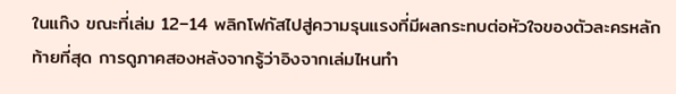ในแก๊ง ขณะที่เล่ม 12–14 พลิกโฟกัสไปสู่ความรุนแรงที่มีผลกระทบต่อหัวใจของตัวละครหลัก
ท้ายที่สุด การดูภาคสองหลังจากรู้ว่าอิงจากเล่มไหนทำ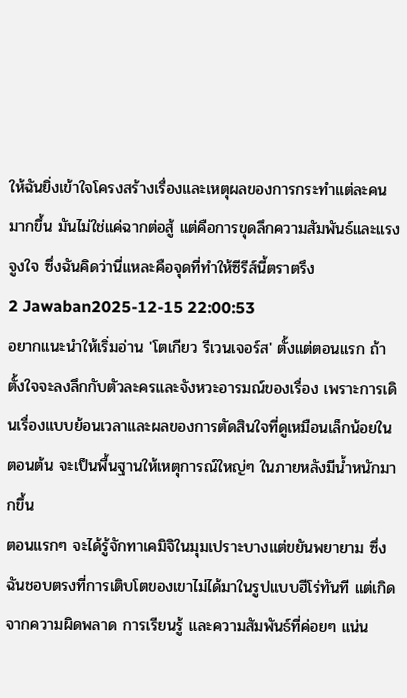ให้ฉันยิ่งเข้าใจโครงสร้างเรื่องและเหตุผลของการกระทำแต่ละคนมากขึ้น มันไม่ใช่แค่ฉากต่อสู้ แต่คือการขุดลึกความสัมพันธ์และแรงจูงใจ ซึ่งฉันคิดว่านี่แหละคือจุดที่ทำให้ซีรีส์นี้ตราตรึง
2 Jawaban2025-12-15 22:00:53
อยากแนะนำให้เริ่มอ่าน 'โตเกียว รีเวนเจอร์ส' ตั้งแต่ตอนแรก ถ้าตั้งใจจะลงลึกกับตัวละครและจังหวะอารมณ์ของเรื่อง เพราะการเดินเรื่องแบบย้อนเวลาและผลของการตัดสินใจที่ดูเหมือนเล็กน้อยในตอนต้น จะเป็นพื้นฐานให้เหตุการณ์ใหญ่ๆ ในภายหลังมีน้ำหนักมากขึ้น
ตอนแรกๆ จะได้รู้จักทาเคมิจิในมุมเปราะบางแต่ขยันพยายาม ซึ่งฉันชอบตรงที่การเติบโตของเขาไม่ได้มาในรูปแบบฮีโร่ทันที แต่เกิดจากความผิดพลาด การเรียนรู้ และความสัมพันธ์ที่ค่อยๆ แน่น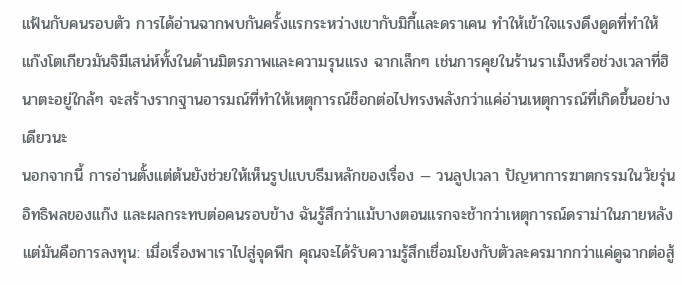แฟ้นกับคนรอบตัว การได้อ่านฉากพบกันครั้งแรกระหว่างเขากับมิกี้และดราเคน ทำให้เข้าใจแรงดึงดูดที่ทำให้แก๊งโตเกียวมันจิมีเสน่ห์ทั้งในด้านมิตรภาพและความรุนแรง ฉากเล็กๆ เช่นการคุยในร้านราเม็งหรือช่วงเวลาที่ฮินาตะอยู่ใกล้ๆ จะสร้างรากฐานอารมณ์ที่ทำให้เหตุการณ์ช็อกต่อไปทรงพลังกว่าแค่อ่านเหตุการณ์ที่เกิดขึ้นอย่างเดียวนะ
นอกจากนี้ การอ่านตั้งแต่ต้นยังช่วยให้เห็นรูปแบบธีมหลักของเรื่อง — วนลูปเวลา ปัญหาการฆาตกรรมในวัยรุ่น อิทธิพลของแก๊ง และผลกระทบต่อคนรอบข้าง ฉันรู้สึกว่าแม้บางตอนแรกจะช้ากว่าเหตุการณ์ดราม่าในภายหลัง แต่มันคือการลงทุน: เมื่อเรื่องพาเราไปสู่จุดพีก คุณจะได้รับความรู้สึกเชื่อมโยงกับตัวละครมากกว่าแค่ดูฉากต่อสู้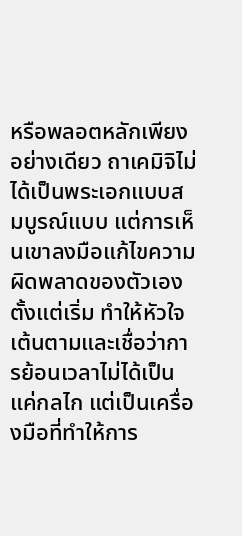หรือพลอตหลักเพียงอย่างเดียว ถาเคมิจิไม่ได้เป็นพระเอกแบบสมบูรณ์แบบ แต่การเห็นเขาลงมือแก้ไขความผิดพลาดของตัวเองตั้งแต่เริ่ม ทำให้หัวใจเต้นตามและเชื่อว่าการย้อนเวลาไม่ได้เป็นแค่กลไก แต่เป็นเครื่องมือที่ทำให้การ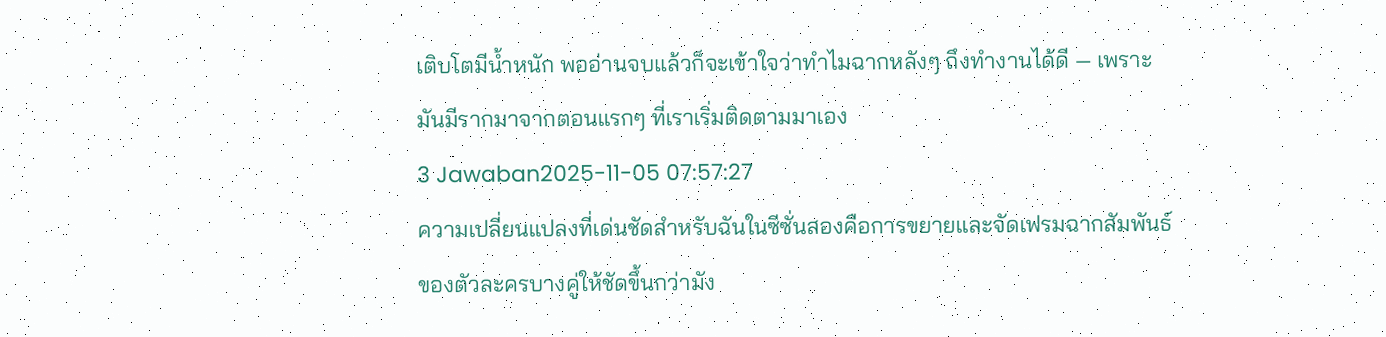เติบโตมีน้ำหนัก พออ่านจบแล้วก็จะเข้าใจว่าทำไมฉากหลังๆ ถึงทำงานได้ดี — เพราะมันมีรากมาจากตอนแรกๆ ที่เราเริ่มติดตามมาเอง
3 Jawaban2025-11-05 07:57:27
ความเปลี่ยนแปลงที่เด่นชัดสำหรับฉันในซีซั่นสองคือการขยายและจัดเฟรมฉากสัมพันธ์ของตัวละครบางคู่ให้ชัดขึ้นกว่ามัง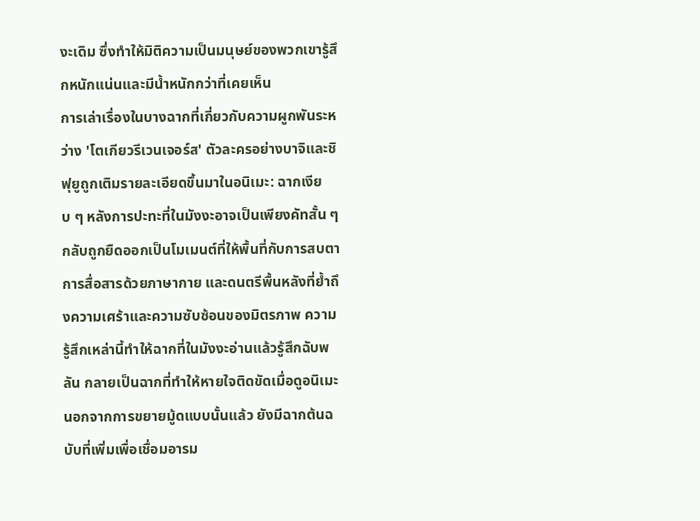งะเดิม ซึ่งทำให้มิติความเป็นมนุษย์ของพวกเขารู้สึกหนักแน่นและมีน้ำหนักกว่าที่เคยเห็น
การเล่าเรื่องในบางฉากที่เกี่ยวกับความผูกพันระหว่าง 'โตเกียวรีเวนเจอร์ส' ตัวละครอย่างบาจิและชิฟุยูถูกเติมรายละเอียดขึ้นมาในอนิเมะ: ฉากเงียบ ๆ หลังการปะทะที่ในมังงะอาจเป็นเพียงคัทสั้น ๆ กลับถูกยืดออกเป็นโมเมนต์ที่ให้พื้นที่กับการสบตา การสื่อสารด้วยภาษากาย และดนตรีพื้นหลังที่ย้ำถึงความเศร้าและความซับซ้อนของมิตรภาพ ความรู้สึกเหล่านี้ทำให้ฉากที่ในมังงะอ่านแล้วรู้สึกฉับพลัน กลายเป็นฉากที่ทำให้หายใจติดขัดเมื่อดูอนิเมะ
นอกจากการขยายมู้ดแบบนั้นแล้ว ยังมีฉากต้นฉบับที่เพิ่มเพื่อเชื่อมอารม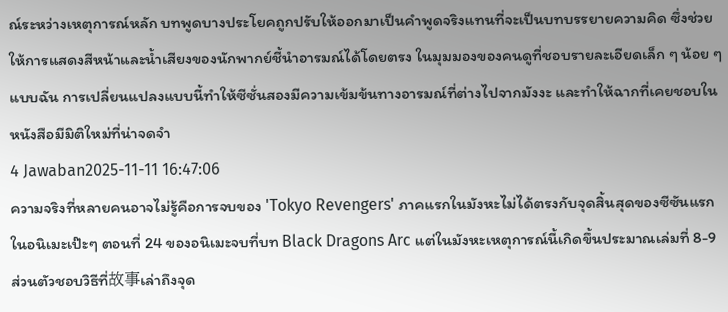ณ์ระหว่างเหตุการณ์หลัก บทพูดบางประโยคถูกปรับให้ออกมาเป็นคำพูดจริงแทนที่จะเป็นบทบรรยายความคิด ซึ่งช่วยให้การแสดงสีหน้าและน้ำเสียงของนักพากย์ชี้นำอารมณ์ได้โดยตรง ในมุมมองของคนดูที่ชอบรายละเอียดเล็ก ๆ น้อย ๆ แบบฉัน การเปลี่ยนแปลงแบบนี้ทำให้ซีซั่นสองมีความเข้มข้นทางอารมณ์ที่ต่างไปจากมังงะ และทำให้ฉากที่เคยชอบในหนังสือมีมิติใหม่ที่น่าจดจำ
4 Jawaban2025-11-11 16:47:06
ความจริงที่หลายคนอาจไม่รู้คือการจบของ 'Tokyo Revengers' ภาคแรกในมังหะไม่ได้ตรงกับจุดสิ้นสุดของซีซันแรกในอนิเมะเป๊ะๆ ตอนที่ 24 ของอนิเมะจบที่บท Black Dragons Arc แต่ในมังหะเหตุการณ์นี้เกิดขึ้นประมาณเล่มที่ 8-9
ส่วนตัวชอบวิธีที่故事เล่าถึงจุด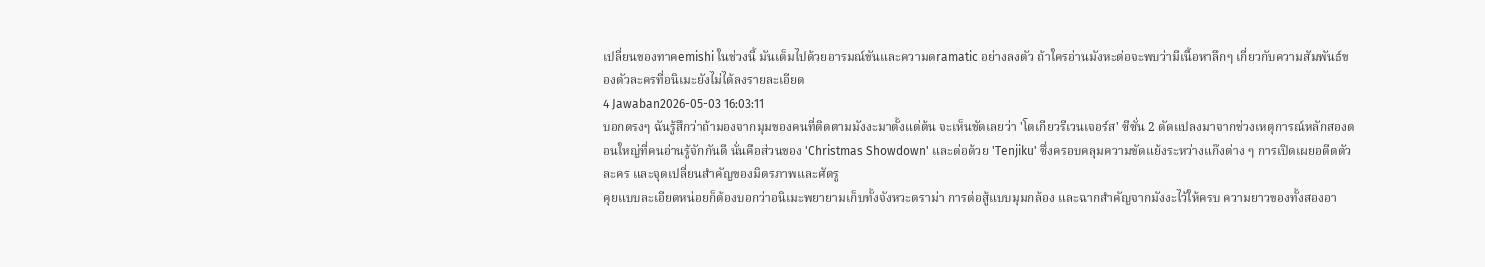เปลี่ยนของทาคemishi ในช่วงนี้ มันเต็มไปด้วยอารมณ์ขันและความดramatic อย่างลงตัว ถ้าใครอ่านมังหะต่อจะพบว่ามีเนื้อหาลึกๆ เกี่ยวกับความสัมพันธ์ของตัวละครที่อนิเมะยังไม่ได้ลงรายละเอียด
4 Jawaban2026-05-03 16:03:11
บอกตรงๆ ฉันรู้สึกว่าถ้ามองจากมุมของคนที่ติดตามมังงะมาตั้งแต่ต้น จะเห็นชัดเลยว่า 'โตเกียวรีเวนเจอร์ส' ซีซั่น 2 ดัดแปลงมาจากช่วงเหตุการณ์หลักสองตอนใหญ่ที่คนอ่านรู้จักกันดี นั่นคือส่วนของ 'Christmas Showdown' และต่อด้วย 'Tenjiku' ซึ่งครอบคลุมความขัดแย้งระหว่างแก๊งต่าง ๆ การเปิดเผยอดีตตัวละคร และจุดเปลี่ยนสำคัญของมิตรภาพและศัตรู
คุยแบบละเอียดหน่อยก็ต้องบอกว่าอนิเมะพยายามเก็บทั้งจังหวะดราม่า การต่อสู้แบบมุมกล้อง และฉากสำคัญจากมังงะไว้ให้ครบ ความยาวของทั้งสองอา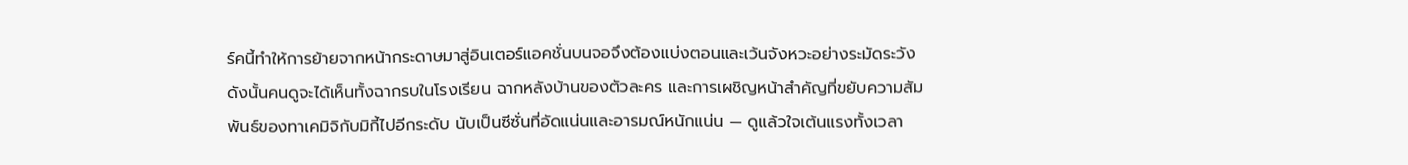ร์คนี้ทำให้การย้ายจากหน้ากระดาษมาสู่อินเตอร์แอคชั่นบนจอจึงต้องแบ่งตอนและเว้นจังหวะอย่างระมัดระวัง ดังนั้นคนดูจะได้เห็นทั้งฉากรบในโรงเรียน ฉากหลังบ้านของตัวละคร และการเผชิญหน้าสำคัญที่ขยับความสัมพันธ์ของทาเคมิจิกับมิกี้ไปอีกระดับ นับเป็นซีซั่นที่อัดแน่นและอารมณ์หนักแน่น — ดูแล้วใจเต้นแรงทั้งเวลา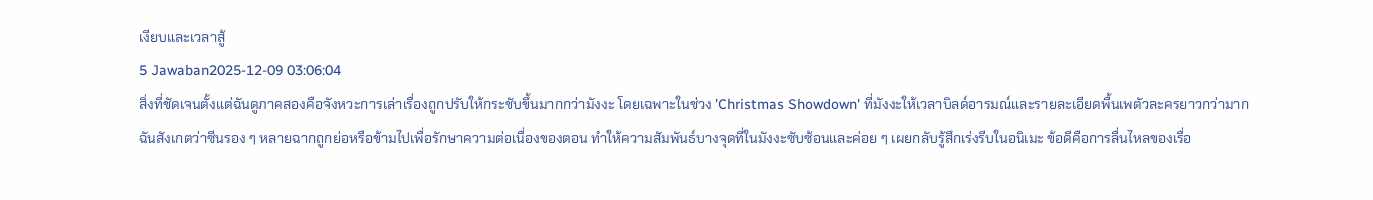เงียบและเวลาสู้
5 Jawaban2025-12-09 03:06:04
สิ่งที่ชัดเจนตั้งแต่ฉันดูภาคสองคือจังหวะการเล่าเรื่องถูกปรับให้กระชับขึ้นมากกว่ามังงะ โดยเฉพาะในช่วง 'Christmas Showdown' ที่มังงะให้เวลาบิลด์อารมณ์และรายละเอียดพื้นเพตัวละครยาวกว่ามาก
ฉันสังเกตว่าซีนรอง ๆ หลายฉากถูกย่อหรือข้ามไปเพื่อรักษาความต่อเนื่องของตอน ทำให้ความสัมพันธ์บางจุดที่ในมังงะซับซ้อนและค่อย ๆ เผยกลับรู้สึกเร่งรีบในอนิเมะ ข้อดีคือการลื่นไหลของเรื่อ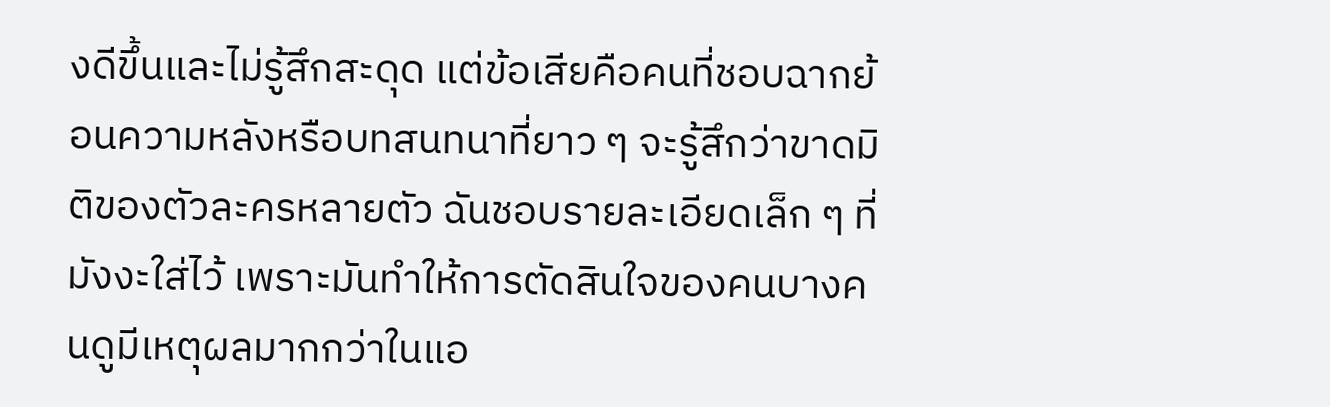งดีขึ้นและไม่รู้สึกสะดุด แต่ข้อเสียคือคนที่ชอบฉากย้อนความหลังหรือบทสนทนาที่ยาว ๆ จะรู้สึกว่าขาดมิติของตัวละครหลายตัว ฉันชอบรายละเอียดเล็ก ๆ ที่มังงะใส่ไว้ เพราะมันทำให้การตัดสินใจของคนบางคนดูมีเหตุผลมากกว่าในแอ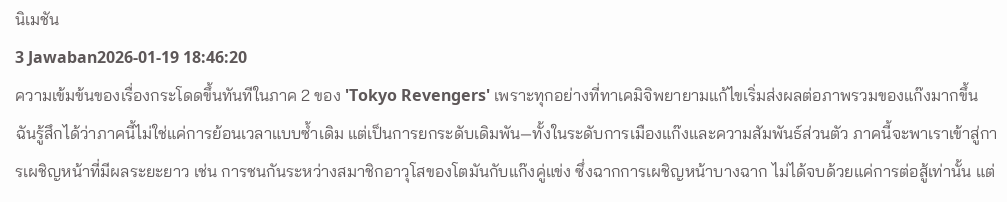นิเมชัน
3 Jawaban2026-01-19 18:46:20
ความเข้มข้นของเรื่องกระโดดขึ้นทันทีในภาค 2 ของ 'Tokyo Revengers' เพราะทุกอย่างที่ทาเคมิจิพยายามแก้ไขเริ่มส่งผลต่อภาพรวมของแก๊งมากขึ้น
ฉันรู้สึกได้ว่าภาคนี้ไม่ใช่แค่การย้อนเวลาแบบซ้ำเดิม แต่เป็นการยกระดับเดิมพัน—ทั้งในระดับการเมืองแก๊งและความสัมพันธ์ส่วนตัว ภาคนี้จะพาเราเข้าสู่การเผชิญหน้าที่มีผลระยะยาว เช่น การชนกันระหว่างสมาชิกอาวุโสของโตมันกับแก๊งคู่แข่ง ซึ่งฉากการเผชิญหน้าบางฉาก ไม่ได้จบด้วยแค่การต่อสู้เท่านั้น แต่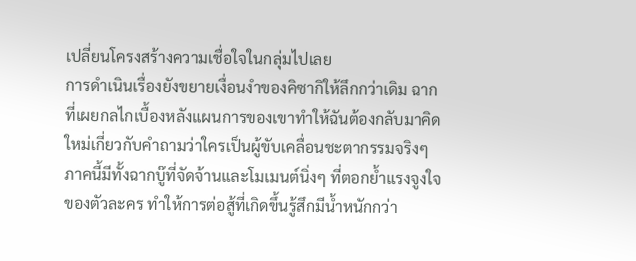เปลี่ยนโครงสร้างความเชื่อใจในกลุ่มไปเลย
การดำเนินเรื่องยังขยายเงื่อนงำของคิซากิให้ลึกกว่าเดิม ฉากที่เผยกลไกเบื้องหลังแผนการของเขาทำให้ฉันต้องกลับมาคิดใหม่เกี่ยวกับคำถามว่าใครเป็นผู้ขับเคลื่อนชะตากรรมจริงๆ ภาคนี้มีทั้งฉากบู๊ที่จัดจ้านและโมเมนต์นิ่งๆ ที่ตอกย้ำแรงจูงใจของตัวละคร ทำให้การต่อสู้ที่เกิดขึ้นรู้สึกมีน้ำหนักกว่า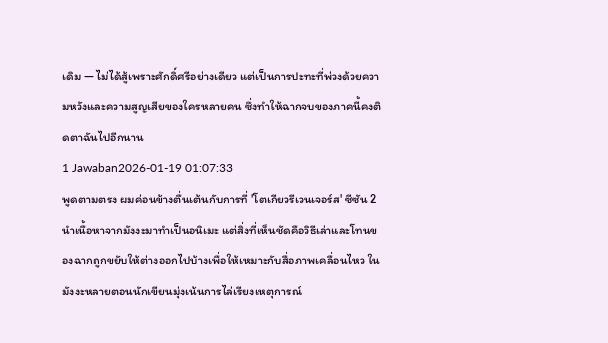เดิม — ไม่ได้สู้เพราะศักดิ์ศรีอย่างเดียว แต่เป็นการปะทะที่พ่วงด้วยความหวังและความสูญเสียของใครหลายคน ซึ่งทำให้ฉากจบของภาคนี้คงติดตาฉันไปอีกนาน
1 Jawaban2026-01-19 01:07:33
พูดตามตรง ผมค่อนข้างตื่นเต้นกับการที่ 'โตเกียวรีเวนเจอร์ส' ซีซัน 2 นำเนื้อหาจากมังงะมาทำเป็นอนิเมะ แต่สิ่งที่เห็นชัดคือวิธีเล่าและโทนของฉากถูกขยับให้ต่างออกไปบ้างเพื่อให้เหมาะกับสื่อภาพเคลื่อนไหว ในมังงะหลายตอนนักเขียนมุ่งเน้นการไล่เรียงเหตุการณ์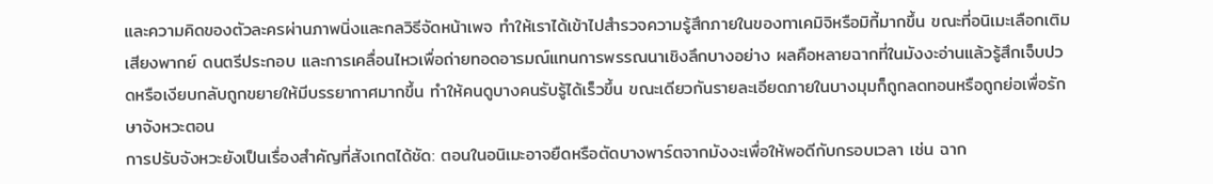และความคิดของตัวละครผ่านภาพนิ่งและกลวิธีจัดหน้าเพจ ทำให้เราได้เข้าไปสำรวจความรู้สึกภายในของทาเคมิจิหรือมิกี้มากขึ้น ขณะที่อนิเมะเลือกเติมเสียงพากย์ ดนตรีประกอบ และการเคลื่อนไหวเพื่อถ่ายทอดอารมณ์แทนการพรรณนาเชิงลึกบางอย่าง ผลคือหลายฉากที่ในมังงะอ่านแล้วรู้สึกเจ็บปวดหรือเงียบกลับถูกขยายให้มีบรรยากาศมากขึ้น ทำให้คนดูบางคนรับรู้ได้เร็วขึ้น ขณะเดียวกันรายละเอียดภายในบางมุมก็ถูกลดทอนหรือถูกย่อเพื่อรักษาจังหวะตอน
การปรับจังหวะยังเป็นเรื่องสำคัญที่สังเกตได้ชัด: ตอนในอนิเมะอาจยืดหรือตัดบางพาร์ตจากมังงะเพื่อให้พอดีกับกรอบเวลา เช่น ฉาก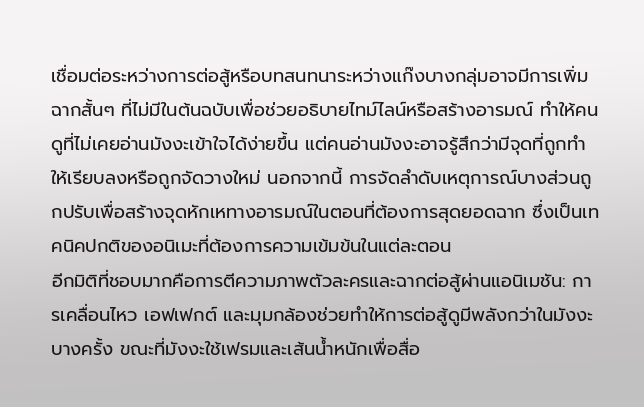เชื่อมต่อระหว่างการต่อสู้หรือบทสนทนาระหว่างแก๊งบางกลุ่มอาจมีการเพิ่มฉากสั้นๆ ที่ไม่มีในต้นฉบับเพื่อช่วยอธิบายไทม์ไลน์หรือสร้างอารมณ์ ทำให้คนดูที่ไม่เคยอ่านมังงะเข้าใจได้ง่ายขึ้น แต่คนอ่านมังงะอาจรู้สึกว่ามีจุดที่ถูกทำให้เรียบลงหรือถูกจัดวางใหม่ นอกจากนี้ การจัดลำดับเหตุการณ์บางส่วนถูกปรับเพื่อสร้างจุดหักเหทางอารมณ์ในตอนที่ต้องการสุดยอดฉาก ซึ่งเป็นเทคนิคปกติของอนิเมะที่ต้องการความเข้มข้นในแต่ละตอน
อีกมิติที่ชอบมากคือการตีความภาพตัวละครและฉากต่อสู้ผ่านแอนิเมชัน: การเคลื่อนไหว เอฟเฟกต์ และมุมกล้องช่วยทำให้การต่อสู้ดูมีพลังกว่าในมังงะบางครั้ง ขณะที่มังงะใช้เฟรมและเส้นน้ำหนักเพื่อสื่อ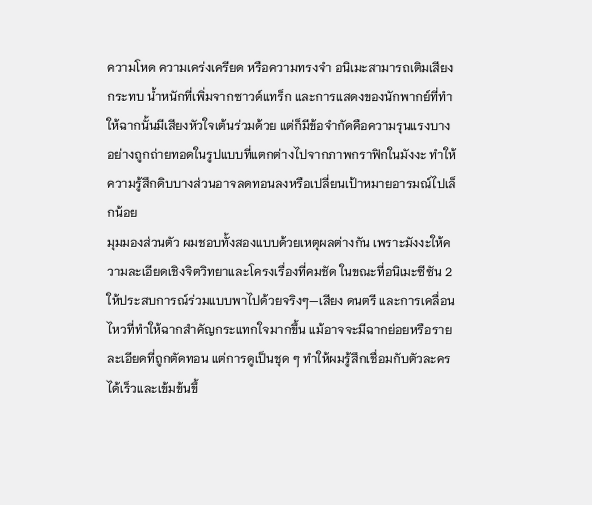ความโหด ความเคร่งเครียด หรือความทรงจำ อนิเมะสามารถเติมเสียงกระทบ น้ำหนักที่เพิ่มจากซาวด์แทร็ก และการแสดงของนักพากย์ที่ทำให้ฉากนั้นมีเสียงหัวใจเต้นร่วมด้วย แต่ก็มีข้อจำกัดคือความรุนแรงบางอย่างถูกถ่ายทอดในรูปแบบที่แตกต่างไปจากภาพกราฟิกในมังงะ ทำให้ความรู้สึกดิบบางส่วนอาจลดทอนลงหรือเปลี่ยนเป้าหมายอารมณ์ไปเล็กน้อย
มุมมองส่วนตัว ผมชอบทั้งสองแบบด้วยเหตุผลต่างกัน เพราะมังงะให้ความละเอียดเชิงจิตวิทยาและโครงเรื่องที่คมชัด ในขณะที่อนิเมะซีซัน 2 ให้ประสบการณ์ร่วมแบบพาไปด้วยจริงๆ—เสียง ดนตรี และการเคลื่อนไหวที่ทำให้ฉากสำคัญกระแทกใจมากขึ้น แม้อาจจะมีฉากย่อยหรือรายละเอียดที่ถูกตัดทอน แต่การดูเป็นชุด ๆ ทำให้ผมรู้สึกเชื่อมกับตัวละครได้เร็วและเข้มข้นขึ้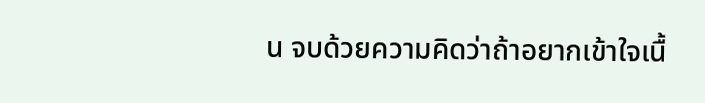น จบด้วยความคิดว่าถ้าอยากเข้าใจเนื้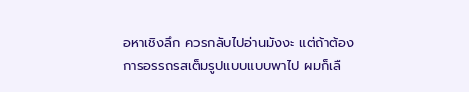อหาเชิงลึก ควรกลับไปอ่านมังงะ แต่ถ้าต้องการอรรถรสเต็มรูปแบบแบบพาไป ผมก็เลื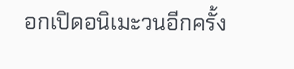อกเปิดอนิเมะวนอีกครั้ง